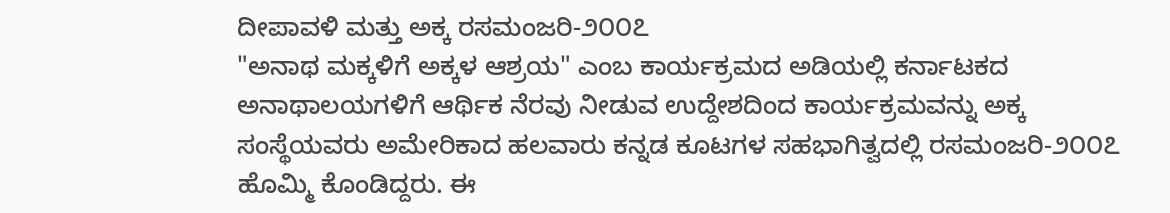ದೀಪಾವಳಿ ಮತ್ತು ಅಕ್ಕ ರಸಮಂಜರಿ-೨೦೦೭
"ಅನಾಥ ಮಕ್ಕಳಿಗೆ ಅಕ್ಕಳ ಆಶ್ರಯ" ಎಂಬ ಕಾರ್ಯಕ್ರಮದ ಅಡಿಯಲ್ಲಿ ಕರ್ನಾಟಕದ ಅನಾಥಾಲಯಗಳಿಗೆ ಆರ್ಥಿಕ ನೆರವು ನೀಡುವ ಉದ್ದೇಶದಿಂದ ಕಾರ್ಯಕ್ರಮವನ್ನು ಅಕ್ಕ ಸಂಸ್ಥೆಯವರು ಅಮೇರಿಕಾದ ಹಲವಾರು ಕನ್ನಡ ಕೂಟಗಳ ಸಹಭಾಗಿತ್ವದಲ್ಲಿ ರಸಮಂಜರಿ-೨೦೦೭ ಹೊಮ್ಮಿ ಕೊಂಡಿದ್ದರು. ಈ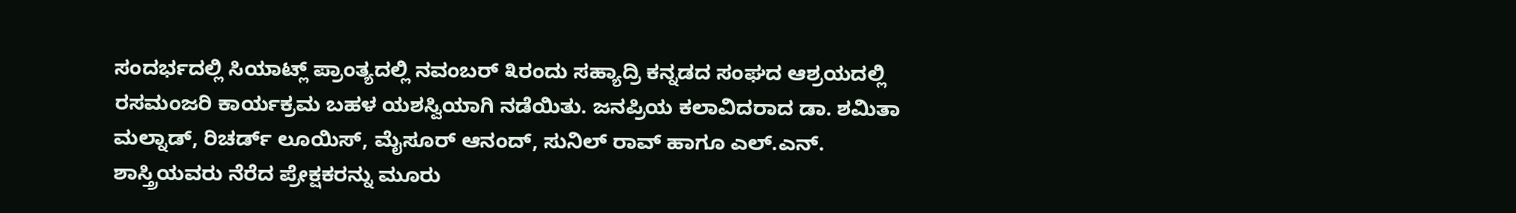ಸಂದರ್ಭದಲ್ಲಿ ಸಿಯಾಟ್ಲ್ ಪ್ರಾಂತ್ಯದಲ್ಲಿ ನವಂಬರ್ ೩ರಂದು ಸಹ್ಯಾದ್ರಿ ಕನ್ನಡದ ಸಂಘದ ಆಶ್ರಯದಲ್ಲಿ ರಸಮಂಜರಿ ಕಾರ್ಯಕ್ರಮ ಬಹಳ ಯಶಸ್ವಿಯಾಗಿ ನಡೆಯಿತು. ಜನಪ್ರಿಯ ಕಲಾವಿದರಾದ ಡಾ. ಶಮಿತಾ ಮಲ್ನಾಡ್, ರಿಚರ್ಡ್ ಲೂಯಿಸ್, ಮೈಸೂರ್ ಆನಂದ್, ಸುನಿಲ್ ರಾವ್ ಹಾಗೂ ಎಲ್.ಎನ್. ಶಾಸ್ತ್ರಿಯವರು ನೆರೆದ ಪ್ರೇಕ್ಷಕರನ್ನು ಮೂರು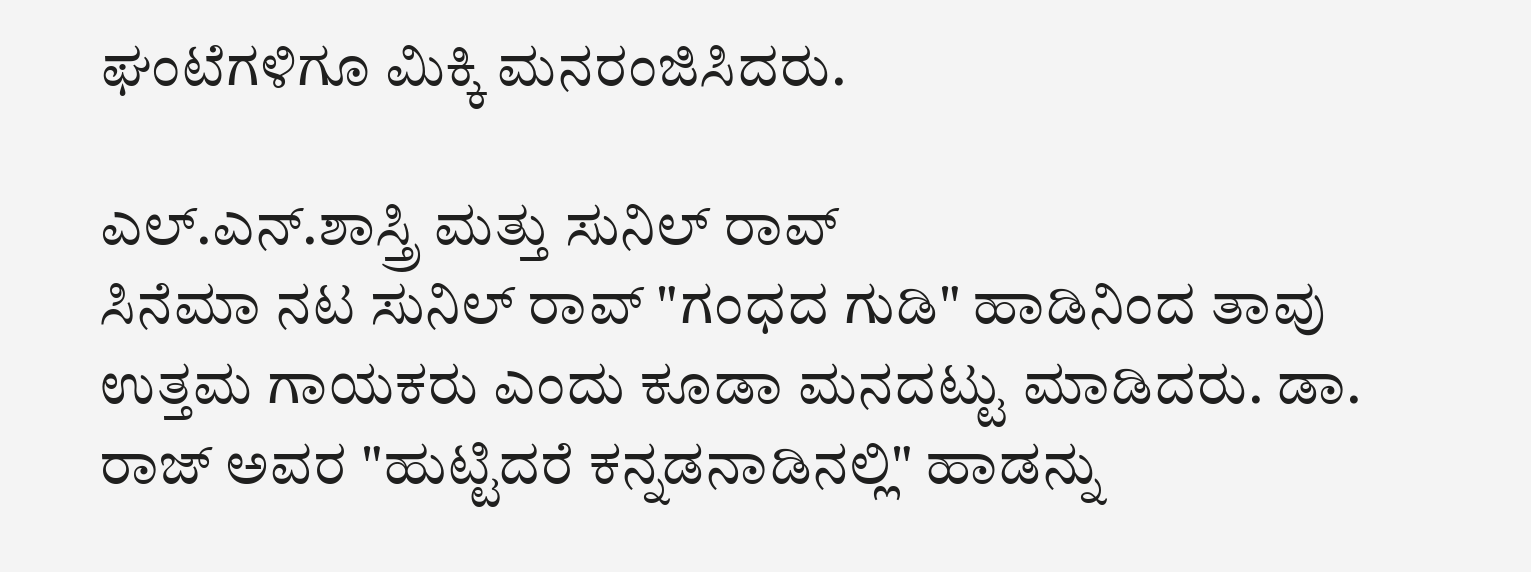ಘಂಟೆಗಳಿಗೂ ಮಿಕ್ಕಿ ಮನರಂಜಿಸಿದರು.

ಎಲ್.ಎನ್.ಶಾಸ್ತ್ರಿ ಮತ್ತು ಸುನಿಲ್ ರಾವ್
ಸಿನೆಮಾ ನಟ ಸುನಿಲ್ ರಾವ್ "ಗಂಧದ ಗುಡಿ" ಹಾಡಿನಿಂದ ತಾವು ಉತ್ತಮ ಗಾಯಕರು ಎಂದು ಕೂಡಾ ಮನದಟ್ಟು ಮಾಡಿದರು. ಡಾ. ರಾಜ್ ಅವರ "ಹುಟ್ಟಿದರೆ ಕನ್ನಡನಾಡಿನಲ್ಲಿ" ಹಾಡನ್ನು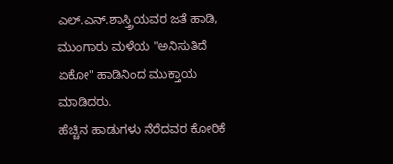ಎಲ್.ಎನ್.ಶಾಸ್ತ್ರಿಯವರ ಜತೆ ಹಾಡಿ, ಮುಂಗಾರು ಮಳೆಯ "ಅನಿಸುತಿದೆ ಏಕೋ" ಹಾಡಿನಿಂದ ಮುಕ್ತಾಯ ಮಾಡಿದರು.
ಹೆಚ್ಚಿನ ಹಾಡುಗಳು ನೆರೆದವರ ಕೋರಿಕೆ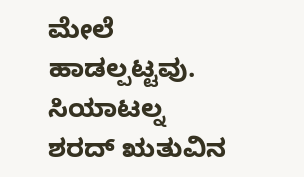ಮೇಲೆ ಹಾಡಲ್ಪಟ್ಟವು. ಸಿಯಾಟಲ್ನ ಶರದ್ ಋತುವಿನ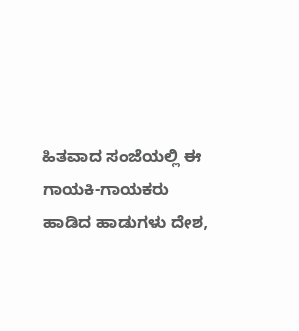ಹಿತವಾದ ಸಂಜೆಯಲ್ಲಿ ಈ ಗಾಯಕಿ-ಗಾಯಕರು ಹಾಡಿದ ಹಾಡುಗಳು ದೇಶ,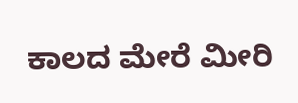ಕಾಲದ ಮೇರೆ ಮೀರಿ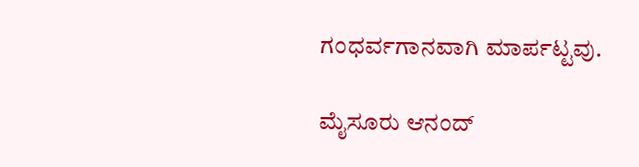ಗಂಧರ್ವಗಾನವಾಗಿ ಮಾರ್ಪಟ್ಟವು.

ಮೈಸೂರು ಆನಂದ್